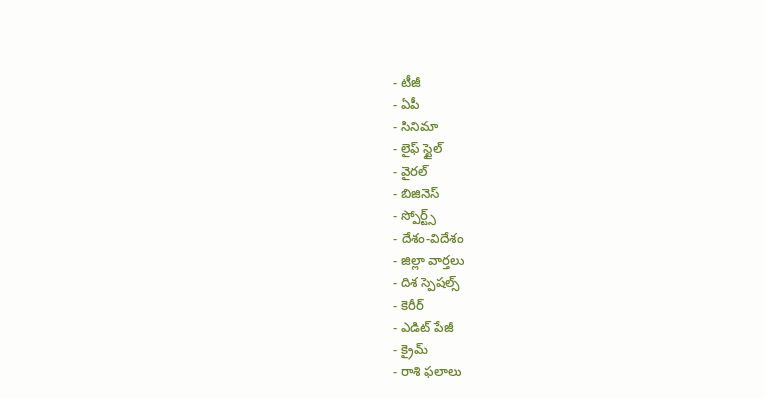- టీజీ
- ఏపీ
- సినిమా
- లైఫ్ స్టైల్
- వైరల్
- బిజినెస్
- స్పోర్ట్స్
- దేశం-విదేశం
- జిల్లా వార్తలు
- దిశ స్పెషల్స్
- కెరీర్
- ఎడిట్ పేజీ
- క్రైమ్
- రాశి ఫలాలు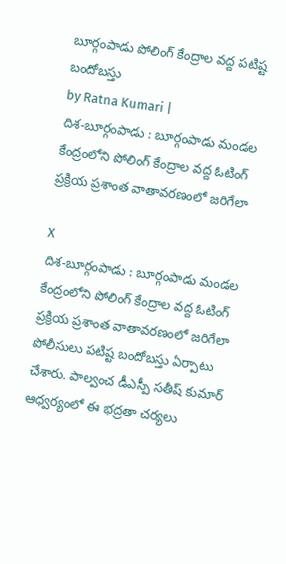బూర్గంపాడు పోలింగ్ కేంద్రాల వద్ద పటిష్ట బందోబస్తు
by Ratna Kumari |
దిశ-బూర్గంపాడు : బూర్గంపాడు మండల కేంద్రంలోని పోలింగ్ కేంద్రాల వద్ద ఓటింగ్ ప్రక్రియ ప్రశాంత వాతావరణంలో జరిగేలా

X
దిశ-బూర్గంపాడు : బూర్గంపాడు మండల కేంద్రంలోని పోలింగ్ కేంద్రాల వద్ద ఓటింగ్ ప్రక్రియ ప్రశాంత వాతావరణంలో జరిగేలా పోలీసులు పటిష్ట బందోబస్తు ఏర్పాటు చేశారు. పాల్వంచ డీఎస్పీ సతీష్ కుమార్ ఆధ్వర్యంలో ఈ భద్రతా చర్యలు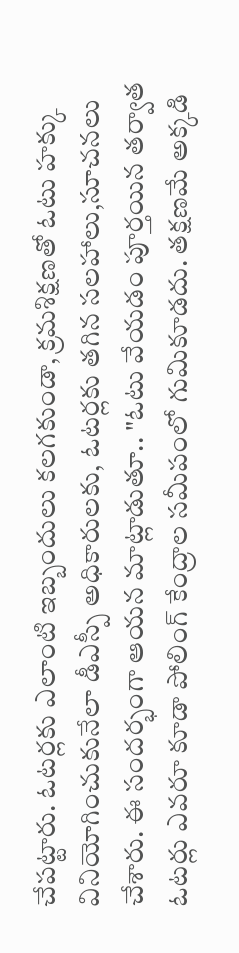చేపట్టారు. ఓటర్లకు ఎలాంటి ఇబ్బందులు కలగకుండా, క్రమశిక్షణతో ఓటు హక్కు వినియోగించుకునేలా డీఎస్పీ అధికారులకు, ఓటర్లకు తగిన సలహాలు,సూచనలు చేశారు. ఈ సందర్భంగా ఆయన మాట్లాడుతూ.. "ఓటు వేయడం పూర్తయిన తర్వాత ఓటర్లు ఎవరూ కూడా పోలింగ్ కేంద్రాల సమీపంలో గుమికూడదు. తక్షణమే అక్కడి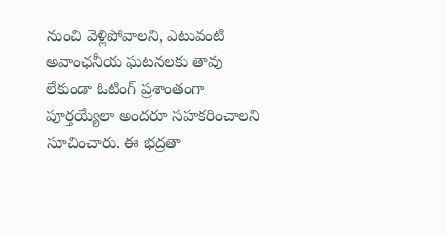నుంచి వెళ్లిపోవాలని, ఎటువంటి అవాంఛనీయ ఘటనలకు తావు లేకుండా ఓటింగ్ ప్రశాంతంగా పూర్తయ్యేలా అందరూ సహకరించాలని సూచించారు. ఈ భద్రతా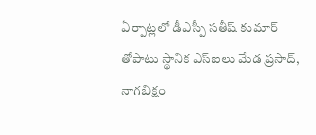ఏర్పాట్లలో డీఎస్పీ సతీష్ కుమార్ తోపాటు స్థానిక ఎస్ఐలు మేడ ప్రసాద్, నాగబిక్షం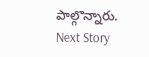పాల్గొన్నారు.
Next Story